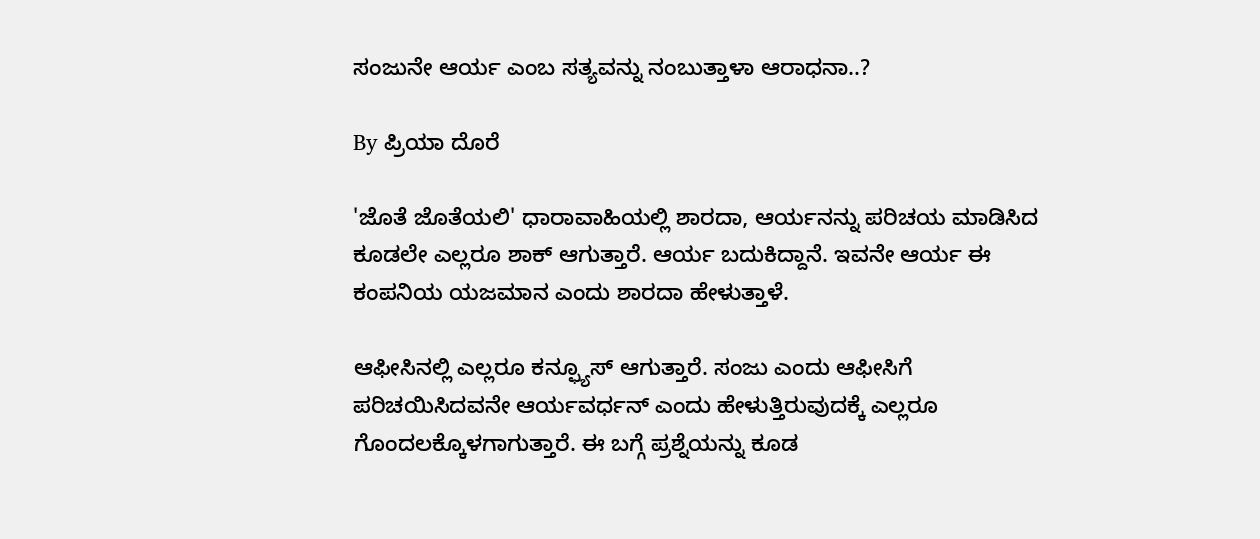ಸಂಜುನೇ ಆರ್ಯ ಎಂಬ ಸತ್ಯವನ್ನು ನಂಬುತ್ತಾಳಾ ಆರಾಧನಾ..?

By ಪ್ರಿಯಾ ದೊರೆ

'ಜೊತೆ ಜೊತೆಯಲಿ' ಧಾರಾವಾಹಿಯಲ್ಲಿ ಶಾರದಾ, ಆರ್ಯನನ್ನು ಪರಿಚಯ ಮಾಡಿಸಿದ ಕೂಡಲೇ ಎಲ್ಲರೂ ಶಾಕ್ ಆಗುತ್ತಾರೆ. ಆರ್ಯ ಬದುಕಿದ್ದಾನೆ. ಇವನೇ ಆರ್ಯ ಈ ಕಂಪನಿಯ ಯಜಮಾನ ಎಂದು ಶಾರದಾ ಹೇಳುತ್ತಾಳೆ.

ಆಫೀಸಿನಲ್ಲಿ ಎಲ್ಲರೂ ಕನ್ಫ್ಯೂಸ್ ಆಗುತ್ತಾರೆ. ಸಂಜು ಎಂದು ಆಫೀಸಿಗೆ ಪರಿಚಯಿಸಿದವನೇ ಆರ್ಯವರ್ಧನ್ ಎಂದು ಹೇಳುತ್ತಿರುವುದಕ್ಕೆ ಎಲ್ಲರೂ ಗೊಂದಲಕ್ಕೊಳಗಾಗುತ್ತಾರೆ. ಈ ಬಗ್ಗೆ ಪ್ರಶ್ನೆಯನ್ನು ಕೂಡ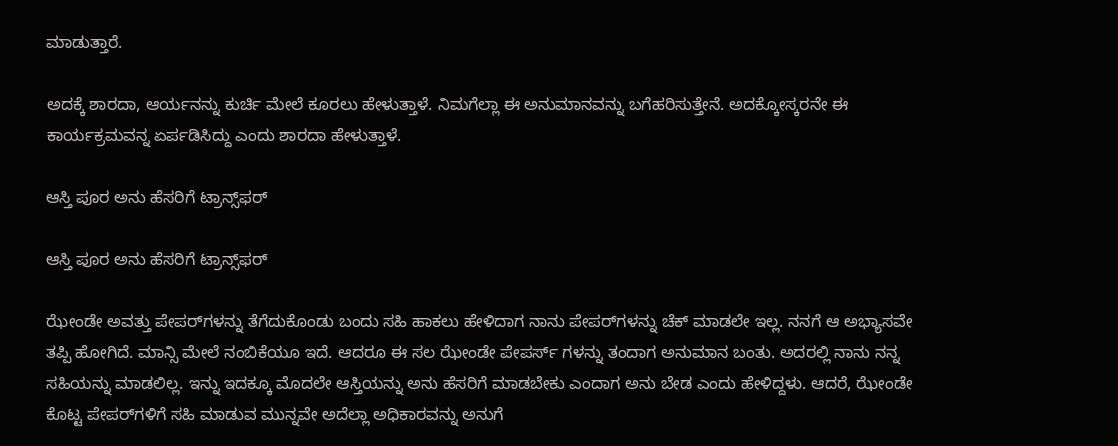ಮಾಡುತ್ತಾರೆ.

ಅದಕ್ಕೆ ಶಾರದಾ, ಆರ್ಯನನ್ನು ಕುರ್ಚಿ ಮೇಲೆ ಕೂರಲು ಹೇಳುತ್ತಾಳೆ. ನಿಮಗೆಲ್ಲಾ ಈ ಅನುಮಾನವನ್ನು ಬಗೆಹರಿಸುತ್ತೇನೆ. ಅದಕ್ಕೋಸ್ಕರನೇ ಈ ಕಾರ್ಯಕ್ರಮವನ್ನ ಏರ್ಪಡಿಸಿದ್ದು ಎಂದು ಶಾರದಾ ಹೇಳುತ್ತಾಳೆ.

ಆಸ್ತಿ ಪೂರ ಅನು ಹೆಸರಿಗೆ ಟ್ರಾನ್ಸ್‌ಫರ್

ಆಸ್ತಿ ಪೂರ ಅನು ಹೆಸರಿಗೆ ಟ್ರಾನ್ಸ್‌ಫರ್

ಝೇಂಡೇ ಅವತ್ತು ಪೇಪರ್‌ಗಳನ್ನು ತೆಗೆದುಕೊಂಡು ಬಂದು ಸಹಿ ಹಾಕಲು ಹೇಳಿದಾಗ ನಾನು ಪೇಪರ್‌ಗಳನ್ನು ಚೆಕ್ ಮಾಡಲೇ ಇಲ್ಲ. ನನಗೆ ಆ ಅಭ್ಯಾಸವೇ ತಪ್ಪಿ ಹೋಗಿದೆ. ಮಾನ್ಸಿ ಮೇಲೆ ನಂಬಿಕೆಯೂ ಇದೆ. ಆದರೂ ಈ ಸಲ ಝೇಂಡೇ ಪೇಪರ್ಸ್ ಗಳನ್ನು ತಂದಾಗ ಅನುಮಾನ ಬಂತು. ಅದರಲ್ಲಿ ನಾನು ನನ್ನ ಸಹಿಯನ್ನು ಮಾಡಲಿಲ್ಲ. ಇನ್ನು ಇದಕ್ಕೂ ಮೊದಲೇ ಆಸ್ತಿಯನ್ನು ಅನು ಹೆಸರಿಗೆ ಮಾಡಬೇಕು ಎಂದಾಗ ಅನು ಬೇಡ ಎಂದು ಹೇಳಿದ್ದಳು. ಆದರೆ, ಝೇಂಡೇ ಕೊಟ್ಟ ಪೇಪರ್‌ಗಳಿಗೆ ಸಹಿ ಮಾಡುವ ಮುನ್ನವೇ ಅದೆಲ್ಲಾ ಅಧಿಕಾರವನ್ನು ಅನುಗೆ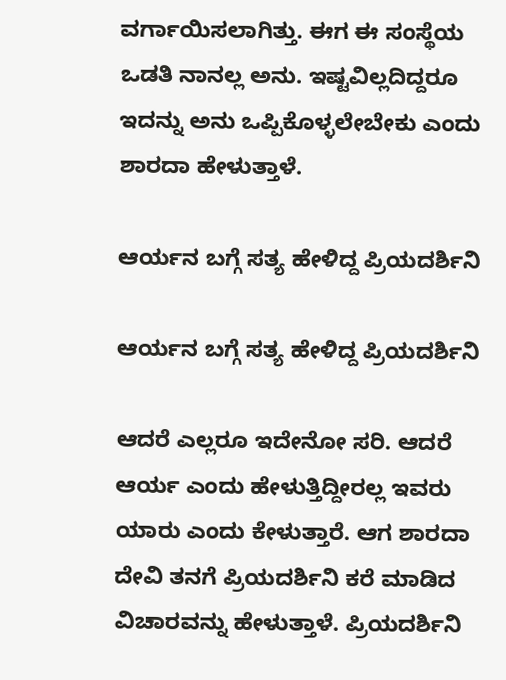ವರ್ಗಾಯಿಸಲಾಗಿತ್ತು. ಈಗ ಈ ಸಂಸ್ಥೆಯ ಒಡತಿ ನಾನಲ್ಲ ಅನು. ಇಷ್ಟವಿಲ್ಲದಿದ್ದರೂ ಇದನ್ನು ಅನು ಒಪ್ಪಿಕೊಳ್ಳಲೇಬೇಕು ಎಂದು ಶಾರದಾ ಹೇಳುತ್ತಾಳೆ.

ಆರ್ಯನ ಬಗ್ಗೆ ಸತ್ಯ ಹೇಳಿದ್ದ ಪ್ರಿಯದರ್ಶಿನಿ

ಆರ್ಯನ ಬಗ್ಗೆ ಸತ್ಯ ಹೇಳಿದ್ದ ಪ್ರಿಯದರ್ಶಿನಿ

ಆದರೆ ಎಲ್ಲರೂ ಇದೇನೋ ಸರಿ. ಆದರೆ ಆರ್ಯ ಎಂದು ಹೇಳುತ್ತಿದ್ದೀರಲ್ಲ ಇವರು ಯಾರು ಎಂದು ಕೇಳುತ್ತಾರೆ. ಆಗ ಶಾರದಾ ದೇವಿ ತನಗೆ ಪ್ರಿಯದರ್ಶಿನಿ ಕರೆ ಮಾಡಿದ ವಿಚಾರವನ್ನು ಹೇಳುತ್ತಾಳೆ. ಪ್ರಿಯದರ್ಶಿನಿ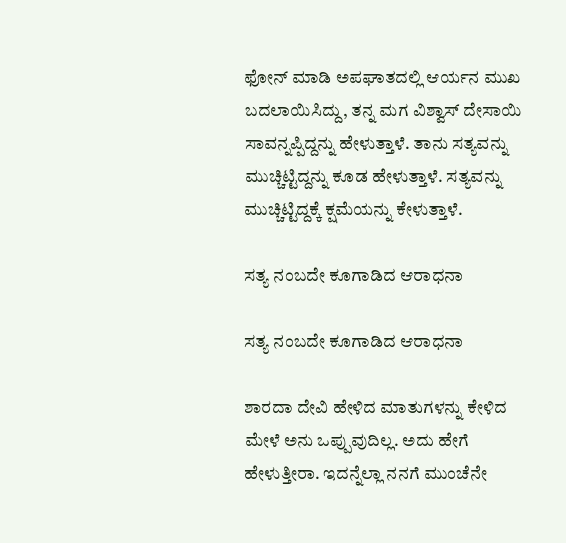ಫೋನ್ ಮಾಡಿ ಅಪಘಾತದಲ್ಲಿ ಆರ್ಯನ ಮುಖ ಬದಲಾಯಿಸಿದ್ದು, ತನ್ನ ಮಗ ವಿಶ್ವಾಸ್ ದೇಸಾಯಿ ಸಾವನ್ನಪ್ಪಿದ್ದನ್ನು ಹೇಳುತ್ತಾಳೆ. ತಾನು ಸತ್ಯವನ್ನು ಮುಚ್ಚಿಟ್ಟಿದ್ದನ್ನು ಕೂಡ ಹೇಳುತ್ತಾಳೆ. ಸತ್ಯವನ್ನು ಮುಚ್ಚಿಟ್ಟಿದ್ದಕ್ಕೆ ಕ್ಷಮೆಯನ್ನು ಕೇಳುತ್ತಾಳೆ.

ಸತ್ಯ ನಂಬದೇ ಕೂಗಾಡಿದ ಆರಾಧನಾ

ಸತ್ಯ ನಂಬದೇ ಕೂಗಾಡಿದ ಆರಾಧನಾ

ಶಾರದಾ ದೇವಿ ಹೇಳಿದ ಮಾತುಗಳನ್ನು ಕೇಳಿದ ಮೇಳೆ ಅನು ಒಪ್ಪುವುದಿಲ್ಲ. ಅದು ಹೇಗೆ ಹೇಳುತ್ತೀರಾ. ಇದನ್ನೆಲ್ಲಾ ನನಗೆ ಮುಂಚೆನೇ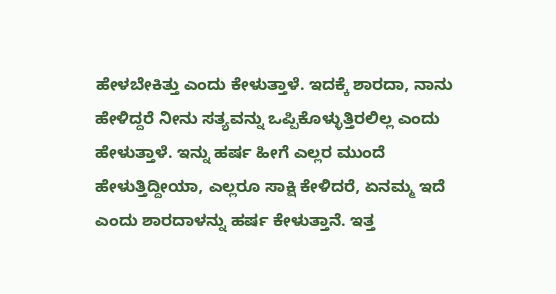ಹೇಳಬೇಕಿತ್ತು ಎಂದು ಕೇಳುತ್ತಾಳೆ. ಇದಕ್ಕೆ ಶಾರದಾ, ನಾನು ಹೇಳಿದ್ದರೆ ನೀನು ಸತ್ಯವನ್ನು ಒಪ್ಪಿಕೊಳ್ಳುತ್ತಿರಲಿಲ್ಲ ಎಂದು ಹೇಳುತ್ತಾಳೆ. ಇನ್ನು ಹರ್ಷ ಹೀಗೆ ಎಲ್ಲರ ಮುಂದೆ ಹೇಳುತ್ತಿದ್ದೀಯಾ, ಎಲ್ಲರೂ ಸಾಕ್ಷಿ ಕೇಳಿದರೆ, ಏನಮ್ಮ ಇದೆ ಎಂದು ಶಾರದಾಳನ್ನು ಹರ್ಷ ಕೇಳುತ್ತಾನೆ. ಇತ್ತ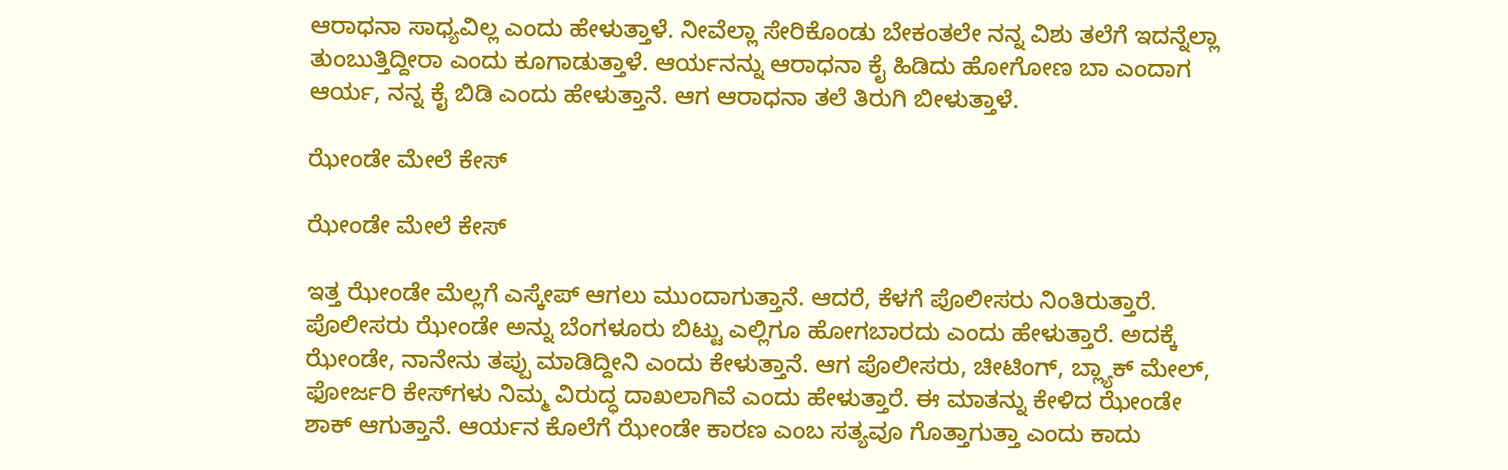ಆರಾಧನಾ ಸಾಧ್ಯವಿಲ್ಲ ಎಂದು ಹೇಳುತ್ತಾಳೆ. ನೀವೆಲ್ಲಾ ಸೇರಿಕೊಂಡು ಬೇಕಂತಲೇ ನನ್ನ ವಿಶು ತಲೆಗೆ ಇದನ್ನೆಲ್ಲಾ ತುಂಬುತ್ತಿದ್ದೀರಾ ಎಂದು ಕೂಗಾಡುತ್ತಾಳೆ. ಆರ್ಯನನ್ನು ಆರಾಧನಾ ಕೈ ಹಿಡಿದು ಹೋಗೋಣ ಬಾ ಎಂದಾಗ ಆರ್ಯ, ನನ್ನ ಕೈ ಬಿಡಿ ಎಂದು ಹೇಳುತ್ತಾನೆ. ಆಗ ಆರಾಧನಾ ತಲೆ ತಿರುಗಿ ಬೀಳುತ್ತಾಳೆ.

ಝೇಂಡೇ ಮೇಲೆ ಕೇಸ್

ಝೇಂಡೇ ಮೇಲೆ ಕೇಸ್

ಇತ್ತ ಝೇಂಡೇ ಮೆಲ್ಲಗೆ ಎಸ್ಕೇಪ್‌ ಆಗಲು ಮುಂದಾಗುತ್ತಾನೆ. ಆದರೆ, ಕೆಳಗೆ ಪೊಲೀಸರು ನಿಂತಿರುತ್ತಾರೆ. ಪೊಲೀಸರು ಝೇಂಡೇ ಅನ್ನು ಬೆಂಗಳೂರು ಬಿಟ್ಟು ಎಲ್ಲಿಗೂ ಹೋಗಬಾರದು ಎಂದು ಹೇಳುತ್ತಾರೆ. ಅದಕ್ಕೆ ಝೇಂಡೇ, ನಾನೇನು ತಪ್ಪು ಮಾಡಿದ್ದೀನಿ ಎಂದು ಕೇಳುತ್ತಾನೆ. ಆಗ ಪೊಲೀಸರು, ಚೀಟಿಂಗ್, ಬ್ಲ್ಯಾಕ್ ಮೇಲ್‌, ಫೋರ್ಜರಿ ಕೇಸ್‌ಗಳು ನಿಮ್ಮ ವಿರುದ್ಧ ದಾಖಲಾಗಿವೆ ಎಂದು ಹೇಳುತ್ತಾರೆ. ಈ ಮಾತನ್ನು ಕೇಳಿದ ಝೇಂಡೇ ಶಾಕ್ ಆಗುತ್ತಾನೆ. ಆರ್ಯನ ಕೊಲೆಗೆ ಝೇಂಡೇ ಕಾರಣ ಎಂಬ ಸತ್ಯವೂ ಗೊತ್ತಾಗುತ್ತಾ ಎಂದು ಕಾದು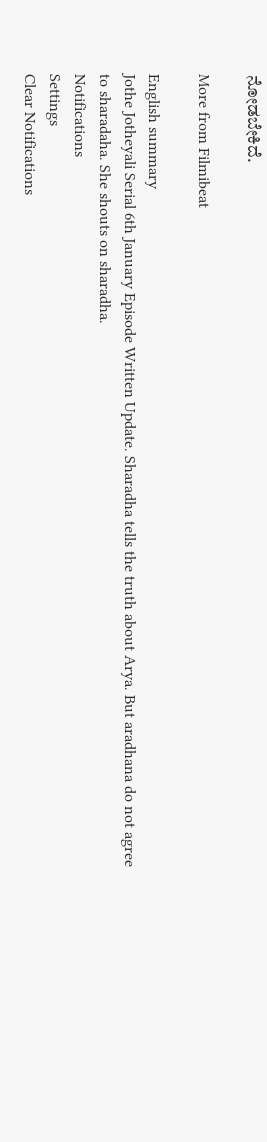ನೋಡಬೇಕಿದೆ.

More from Filmibeat

English summary
Jothe Jotheyali Serial 6th January Episode Written Update. Sharadha tells the truth about Arya. But aradhana do not agree to sharadaha. She shouts on sharadha.
Notifications
Settings
Clear Notifications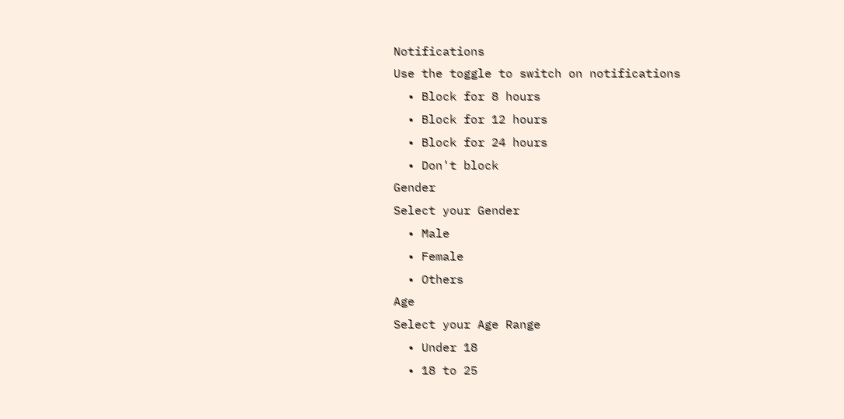Notifications
Use the toggle to switch on notifications
  • Block for 8 hours
  • Block for 12 hours
  • Block for 24 hours
  • Don't block
Gender
Select your Gender
  • Male
  • Female
  • Others
Age
Select your Age Range
  • Under 18
  • 18 to 25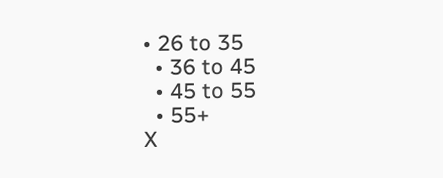• 26 to 35
  • 36 to 45
  • 45 to 55
  • 55+
X